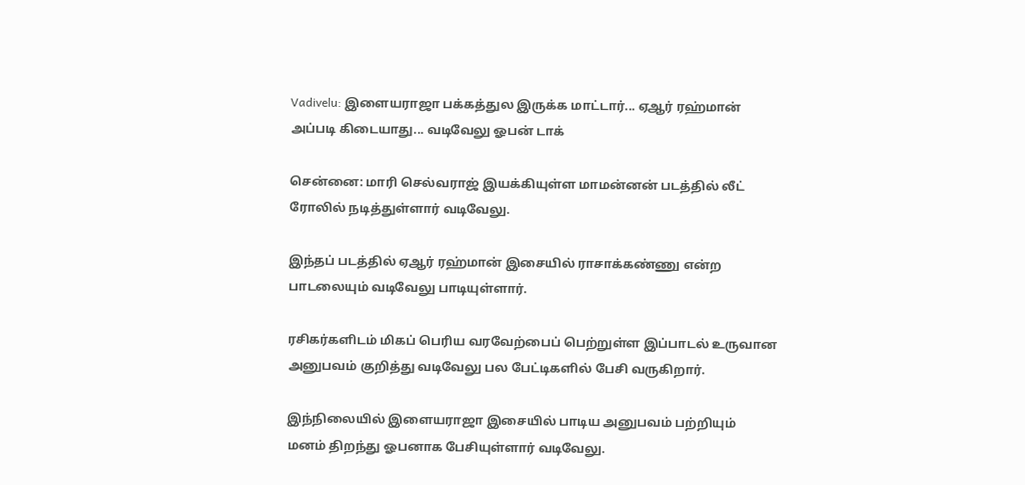Vadivelu: இளையராஜா பக்கத்துல இருக்க மாட்டார்... ஏஆர் ரஹ்மான் அப்படி கிடையாது... வடிவேலு ஓபன் டாக்

சென்னை: மாரி செல்வராஜ் இயக்கியுள்ள மாமன்னன் படத்தில் லீட் ரோலில் நடித்துள்ளார் வடிவேலு.

இந்தப் படத்தில் ஏஆர் ரஹ்மான் இசையில் ராசாக்கண்ணு என்ற பாடலையும் வடிவேலு பாடியுள்ளார்.

ரசிகர்களிடம் மிகப் பெரிய வரவேற்பைப் பெற்றுள்ள இப்பாடல் உருவான அனுபவம் குறித்து வடிவேலு பல பேட்டிகளில் பேசி வருகிறார்.

இந்நிலையில் இளையராஜா இசையில் பாடிய அனுபவம் பற்றியும் மனம் திறந்து ஓபனாக பேசியுள்ளார் வடிவேலு.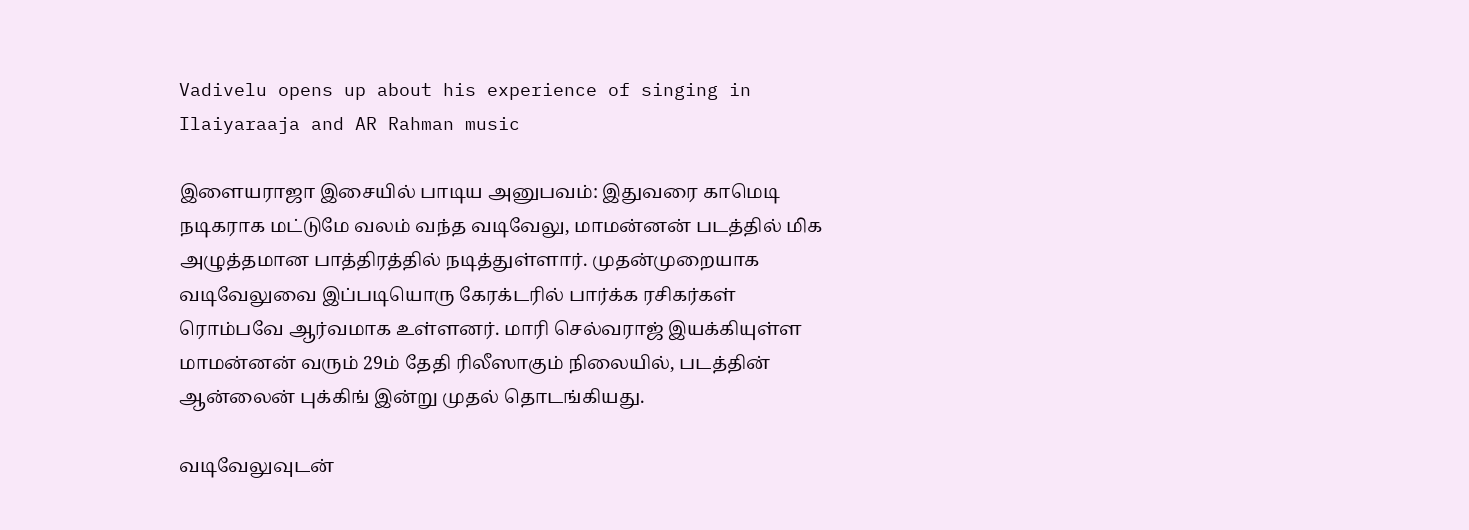Vadivelu opens up about his experience of singing in Ilaiyaraaja and AR Rahman music

இளையராஜா இசையில் பாடிய அனுபவம்: இதுவரை காமெடி நடிகராக மட்டுமே வலம் வந்த வடிவேலு, மாமன்னன் படத்தில் மிக அழுத்தமான பாத்திரத்தில் நடித்துள்ளார். முதன்முறையாக வடிவேலுவை இப்படியொரு கேரக்டரில் பார்க்க ரசிகர்கள் ரொம்பவே ஆர்வமாக உள்ளனர். மாரி செல்வராஜ் இயக்கியுள்ள மாமன்னன் வரும் 29ம் தேதி ரிலீஸாகும் நிலையில், படத்தின் ஆன்லைன் புக்கிங் இன்று முதல் தொடங்கியது.

வடிவேலுவுடன்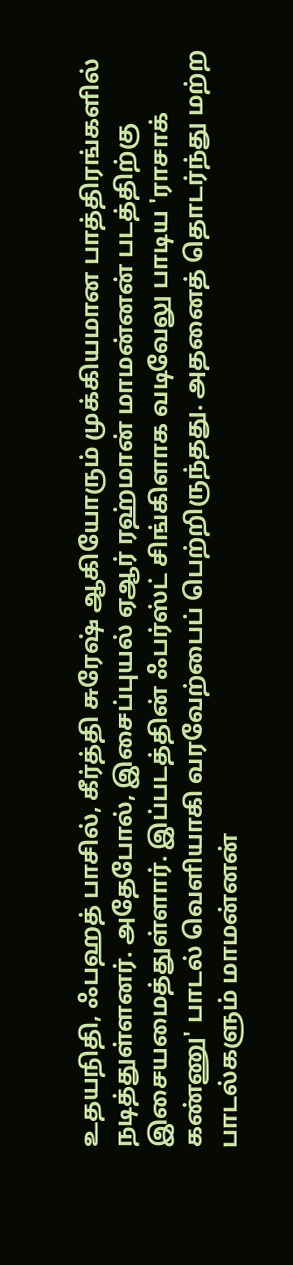உதயநிதி, ஃபஹத் பாசில், கீர்த்தி சுரேஷ் ஆகியோரும் முக்கியமான பாத்திரங்களில் நடித்துள்ளனர். அதேபோல், இசைப்புயல் ஏஆர் ரஹ்மான் மாமன்னன் படத்திற்கு இசையமைத்துள்ளார். இப்படத்தின் ஃபர்ஸ்ட் சிங்கிளாக வடிவேலு பாடிய 'ராசாக் கண்ணு' பாடல் வெளியாகி வரவேற்பைப் பெற்றிருந்தது. அதனைத் தொடர்ந்து மற்ற பாடல்களும் மாமன்னன்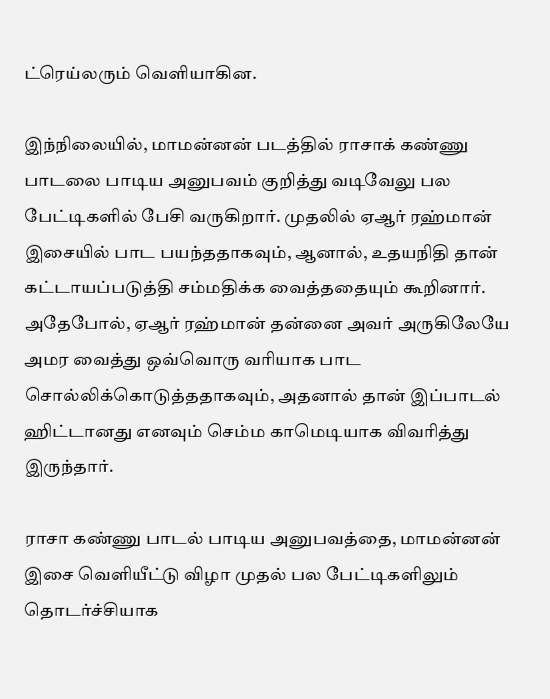ட்ரெய்லரும் வெளியாகின.

இந்நிலையில், மாமன்னன் படத்தில் ராசாக் கண்ணு பாடலை பாடிய அனுபவம் குறித்து வடிவேலு பல பேட்டிகளில் பேசி வருகிறார். முதலில் ஏஆர் ரஹ்மான் இசையில் பாட பயந்ததாகவும், ஆனால், உதயநிதி தான் கட்டாயப்படுத்தி சம்மதிக்க வைத்ததையும் கூறினார். அதேபோல், ஏஆர் ரஹ்மான் தன்னை அவர் அருகிலேயே அமர வைத்து ஒவ்வொரு வரியாக பாட சொல்லிக்கொடுத்ததாகவும், அதனால் தான் இப்பாடல் ஹிட்டானது எனவும் செம்ம காமெடியாக விவரித்து இருந்தார்.

ராசா கண்ணு பாடல் பாடிய அனுபவத்தை, மாமன்னன் இசை வெளியீட்டு விழா முதல் பல பேட்டிகளிலும் தொடர்ச்சியாக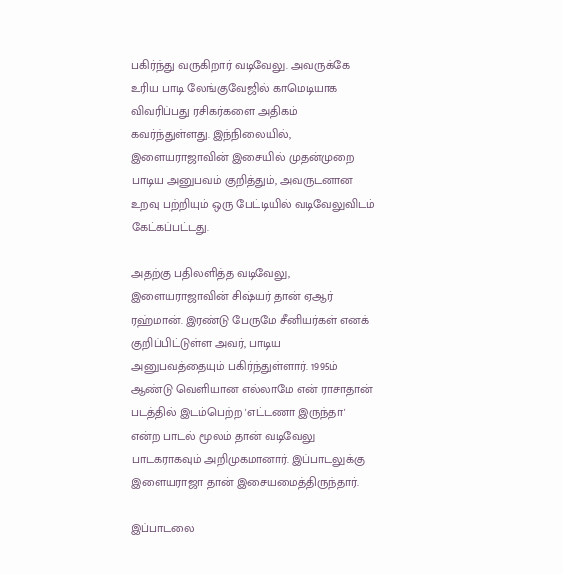பகிர்ந்து வருகிறார் வடிவேலு. அவருக்கே உரிய பாடி லேங்குவேஜில் காமெடியாக விவரிப்பது ரசிகர்களை அதிகம் கவர்ந்துள்ளது. இந்நிலையில், இளையராஜாவின் இசையில் முதன்முறை பாடிய அனுபவம் குறித்தும், அவருடனான உறவு பற்றியும் ஒரு பேட்டியில் வடிவேலுவிடம் கேட்கப்பட்டது.

அதற்கு பதிலளித்த வடிவேலு, இளையராஜாவின் சிஷ்யர் தான் ஏஆர் ரஹ்மான். இரண்டு பேருமே சீனியர்கள் எனக் குறிப்பிட்டுள்ள அவர், பாடிய அனுபவத்தையும் பகிர்ந்துள்ளார். 1995ம் ஆண்டு வெளியான எல்லாமே என் ராசாதான் படத்தில் இடம்பெற்ற 'எட்டணா இருந்தா' என்ற பாடல் மூலம் தான் வடிவேலு பாடகராகவும் அறிமுகமானார். இப்பாடலுக்கு இளையராஜா தான் இசையமைத்திருந்தார்.

இப்பாடலை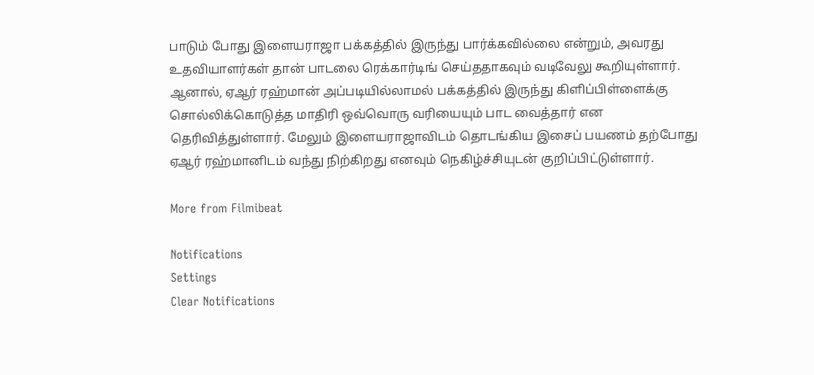பாடும் போது இளையராஜா பக்கத்தில் இருந்து பார்க்கவில்லை என்றும், அவரது உதவியாளர்கள் தான் பாடலை ரெக்கார்டிங் செய்ததாகவும் வடிவேலு கூறியுள்ளார். ஆனால், ஏஆர் ரஹ்மான் அப்படியில்லாமல் பக்கத்தில் இருந்து கிளிப்பிள்ளைக்கு சொல்லிக்கொடுத்த மாதிரி ஒவ்வொரு வரியையும் பாட வைத்தார் என தெரிவித்துள்ளார். மேலும் இளையராஜாவிடம் தொடங்கிய இசைப் பயணம் தற்போது ஏஆர் ரஹ்மானிடம் வந்து நிற்கிறது எனவும் நெகிழ்ச்சியுடன் குறிப்பிட்டுள்ளார்.

More from Filmibeat

Notifications
Settings
Clear Notifications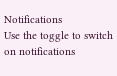Notifications
Use the toggle to switch on notifications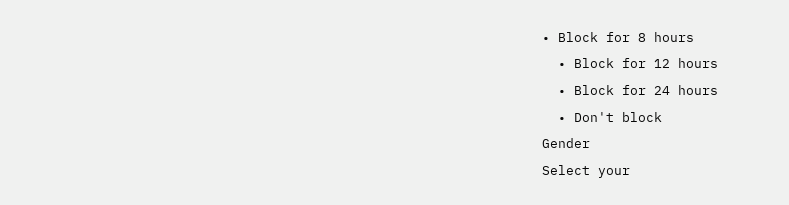• Block for 8 hours
  • Block for 12 hours
  • Block for 24 hours
  • Don't block
Gender
Select your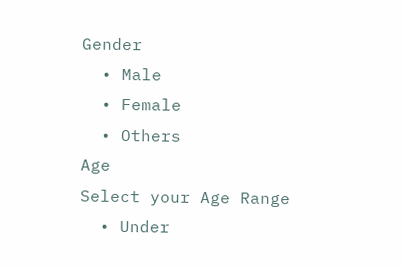Gender
  • Male
  • Female
  • Others
Age
Select your Age Range
  • Under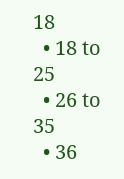18
  • 18 to 25
  • 26 to 35
  • 36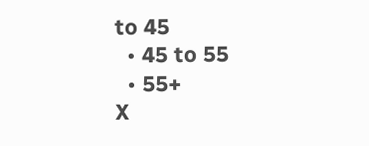to 45
  • 45 to 55
  • 55+
X